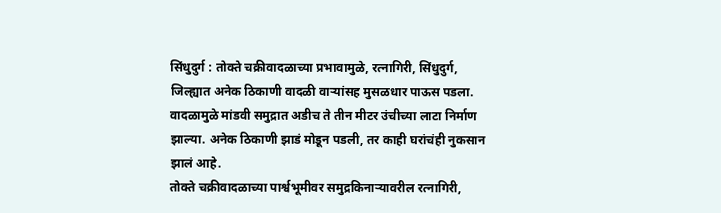सिंधुदुर्ग : तोक्ते चक्रीवादळाच्या प्रभावामुळे, रत्नागिरी, सिंधुदुर्ग, जिल्ह्यात अनेक ठिकाणी वादळी वाऱ्यांसह मुसळधार पाऊस पडला. वादळामुळे मांडवी समुद्रात अडीच ते तीन मीटर उंचीच्या लाटा निर्माण झाल्या. अनेक ठिकाणी झाडं मोडून पडली, तर काही घरांचंही नुकसान झालं आहे.
तोक्ते चक्रीवादळाच्या पार्श्वभूमीवर समुद्रकिनाऱ्यावरील रत्नागिरी,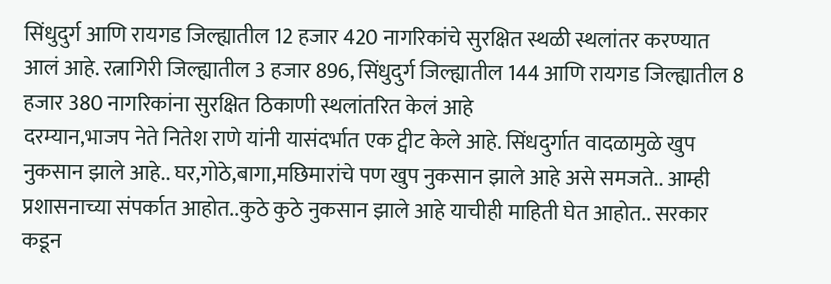सिंधुदुर्ग आणि रायगड जिल्ह्यातील 12 हजार 420 नागरिकांचे सुरक्षित स्थळी स्थलांतर करण्यात आलं आहे. रत्नागिरी जिल्ह्यातील 3 हजार 896, सिंधुदुर्ग जिल्ह्यातील 144 आणि रायगड जिल्ह्यातील 8 हजार 380 नागरिकांना सुरक्षित ठिकाणी स्थलांतरित केलं आहे
दरम्यान,भाजप नेते नितेश राणे यांनी यासंदर्भात एक ट्वीट केले आहे. सिंधदुर्गात वादळामुळे खुप नुकसान झाले आहे.. घर,गोठे,बागा,मछिमारांचे पण खुप नुकसान झाले आहे असे समजते.. आम्ही प्रशासनाच्या संपर्कात आहोत..कुठे कुठे नुकसान झाले आहे याचीही माहिती घेत आहोत.. सरकार कडून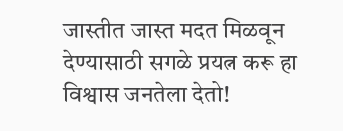जास्तीत जास्त मदत मिळवून देण्यासाठी सगळे प्रयत्न करू हा विश्वास जनतेला देतो!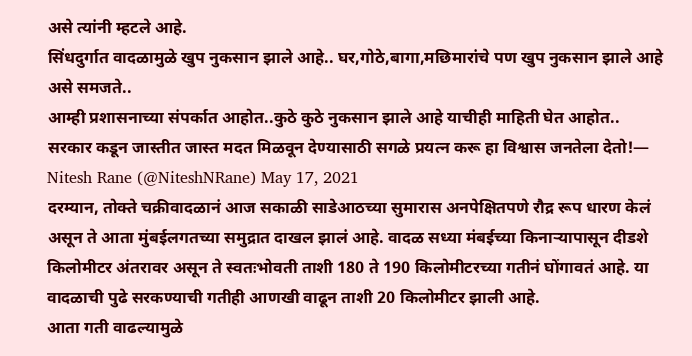असे त्यांनी म्हटले आहे.
सिंधदुर्गात वादळामुळे खुप नुकसान झाले आहे.. घर,गोठे,बागा,मछिमारांचे पण खुप नुकसान झाले आहे असे समजते..
आम्ही प्रशासनाच्या संपर्कात आहोत..कुठे कुठे नुकसान झाले आहे याचीही माहिती घेत आहोत..
सरकार कडून जास्तीत जास्त मदत मिळवून देण्यासाठी सगळे प्रयत्न करू हा विश्वास जनतेला देतो!— Nitesh Rane (@NiteshNRane) May 17, 2021
दरम्यान, तोक्ते चक्रीवादळानं आज सकाळी साडेआठच्या सुमारास अनपेक्षितपणे रौद्र रूप धारण केलं असून ते आता मुंबईलगतच्या समुद्रात दाखल झालं आहे. वादळ सध्या मंबईच्या किनाऱ्यापासून दीडशे किलोमीटर अंतरावर असून ते स्वतःभोवती ताशी 180 ते 190 किलोमीटरच्या गतीनं घोंगावतं आहे. या वादळाची पुढे सरकण्याची गतीही आणखी वाढून ताशी 20 किलोमीटर झाली आहे.
आता गती वाढल्यामुळे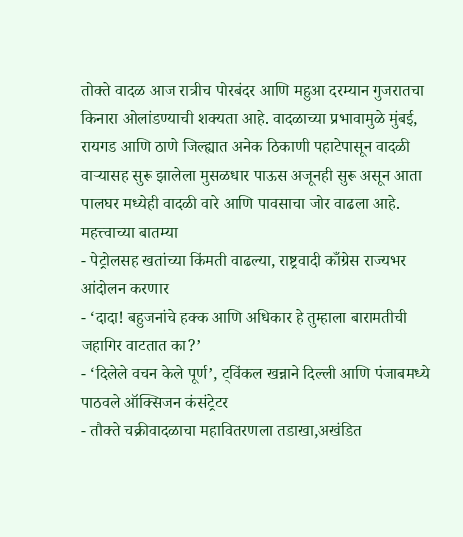तोक्ते वादळ आज रात्रीच पोरबंदर आणि महुआ दरम्यान गुजरातचा किनारा ओलांडण्याची शक्यता आहे. वादळाच्या प्रभावामुळे मुंबई, रायगड आणि ठाणे जिल्ह्यात अनेक ठिकाणी पहाटेपासून वादळी वाऱ्यासह सुरू झालेला मुसळधार पाऊस अजूनही सुरू असून आता पालघर मध्येही वादळी वारे आणि पावसाचा जोर वाढला आहे.
महत्त्वाच्या बातम्या
- पेट्रोलसह खतांच्या किंमती वाढल्या, राष्ट्रवादी काँग्रेस राज्यभर आंदोलन करणार
- ‘दादा! बहुजनांचे हक्क आणि अधिकार हे तुम्हाला बारामतीची जहागिर वाटतात का?’
- ‘दिलेले वचन केले पूर्ण’, ट्विंकल खन्नाने दिल्ली आणि पंजाबमध्ये पाठवले ऑक्सिजन कंसंट्रेटर
- तौक्ते चक्रीवादळाचा महावितरणला तडाखा,अखंडित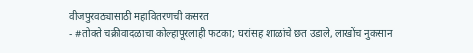वीजपुरवठ्यासाठी महावितरणची कसरत
- #तोक्ते चक्रीवादळाचा कोल्हापूरलाही फटका; घरांसह शाळांचे छत उडाले, लाखोंच नुकसान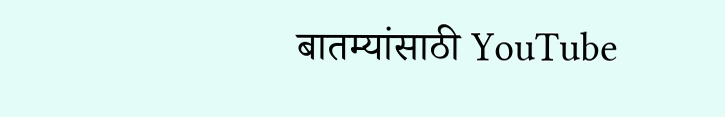बातम्यांसाठी YouTube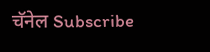चॅनेल Subscribe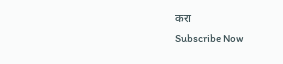करा
Subscribe Now